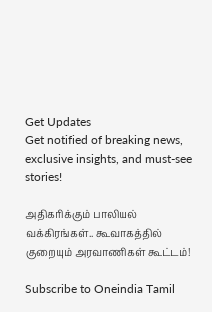Get Updates
Get notified of breaking news, exclusive insights, and must-see stories!

அதிகரிக்கும் பாலியல் வக்கிரங்கள்.. கூவாகத்தில் குறையும் அரவாணிகள் கூட்டம்!

Subscribe to Oneindia Tamil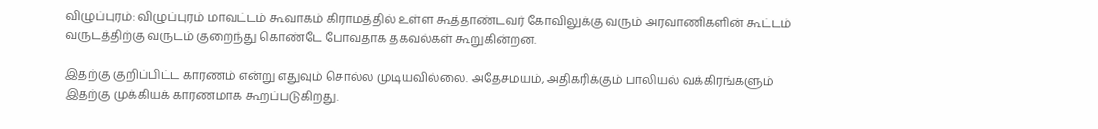விழுப்புரம்: விழுப்புரம் மாவட்டம் கூவாகம் கிராமத்தில் உள்ள கூத்தாண்டவர் கோவிலுக்கு வரும் அரவாணிகளின் கூட்டம் வருடத்திற்கு வருடம் குறைந்து கொண்டே போவதாக தகவல்கள் கூறுகின்றன.

இதற்கு குறிப்பிட்ட காரணம் என்று எதுவும் சொல்ல முடியவில்லை. அதேசமயம், அதிகரிக்கும் பாலியல் வக்கிரங்களும் இதற்கு முக்கியக் காரணமாக கூறப்படுகிறது.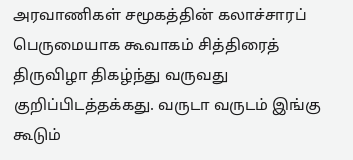அரவாணிகள் சமூகத்தின் கலாச்சாரப் பெருமையாக கூவாகம் சித்திரைத் திருவிழா திகழ்ந்து வருவது குறிப்பிடத்தக்கது. வருடா வருடம் இங்கு கூடும்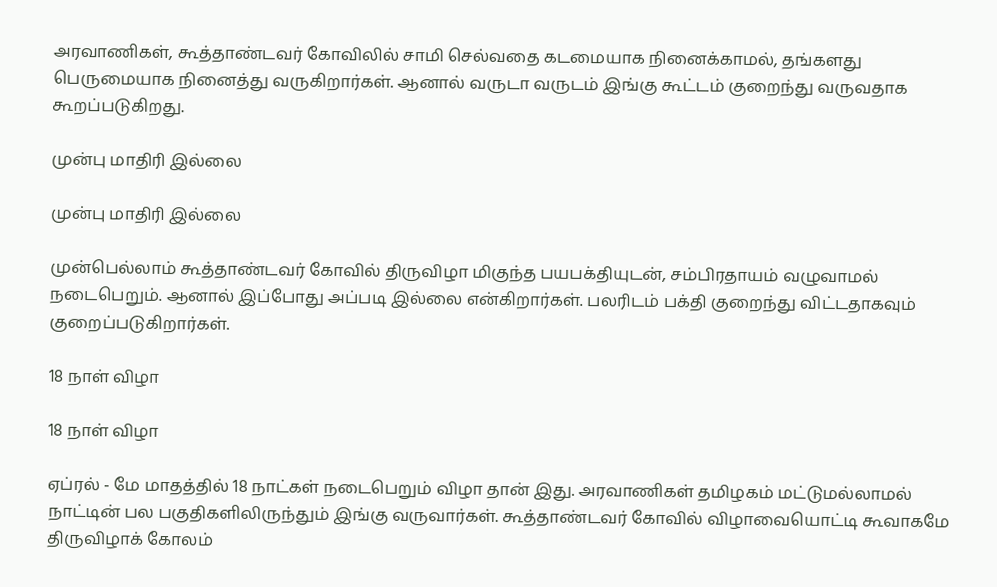அரவாணிகள், கூத்தாண்டவர் கோவிலில் சாமி செல்வதை கடமையாக நினைக்காமல், தங்களது பெருமையாக நினைத்து வருகிறார்கள். ஆனால் வருடா வருடம் இங்கு கூட்டம் குறைந்து வருவதாக கூறப்படுகிறது.

முன்பு மாதிரி இல்லை

முன்பு மாதிரி இல்லை

முன்பெல்லாம் கூத்தாண்டவர் கோவில் திருவிழா மிகுந்த பயபக்தியுடன், சம்பிரதாயம் வழுவாமல் நடைபெறும். ஆனால் இப்போது அப்படி இல்லை என்கிறார்கள். பலரிடம் பக்தி குறைந்து விட்டதாகவும் குறைப்படுகிறார்கள்.

18 நாள் விழா

18 நாள் விழா

ஏப்ரல் - மே மாதத்தில் 18 நாட்கள் நடைபெறும் விழா தான் இது. அரவாணிகள் தமிழகம் மட்டுமல்லாமல் நாட்டின் பல பகுதிகளிலிருந்தும் இங்கு வருவார்கள். கூத்தாண்டவர் கோவில் விழாவையொட்டி கூவாகமே திருவிழாக் கோலம்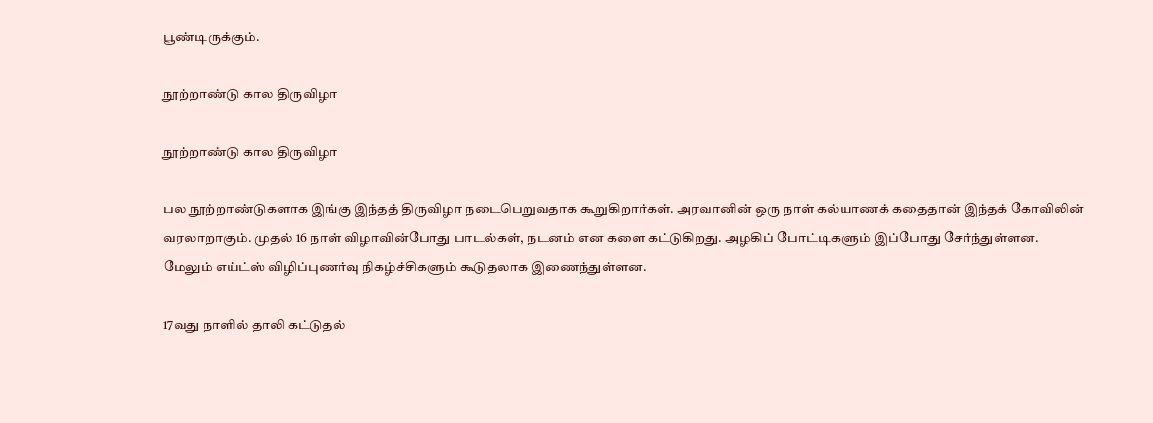பூண்டிருக்கும்.

நூற்றாண்டு கால திருவிழா

நூற்றாண்டு கால திருவிழா

பல நூற்றாண்டுகளாக இங்கு இந்தத் திருவிழா நடைபெறுவதாக கூறுகிறார்கள். அரவானின் ஒரு நாள் கல்யாணக் கதைதான் இந்தக் கோவிலின் வரலாறாகும். முதல் 16 நாள் விழாவின்போது பாடல்கள், நடனம் என களை கட்டுகிறது. அழகிப் போட்டிகளும் இப்போது சேர்ந்துள்ளன. மேலும் எய்ட்ஸ் விழிப்புணர்வு நிகழ்ச்சிகளும் கூடுதலாக இணைந்துள்ளன.

17வது நாளில் தாலி கட்டுதல்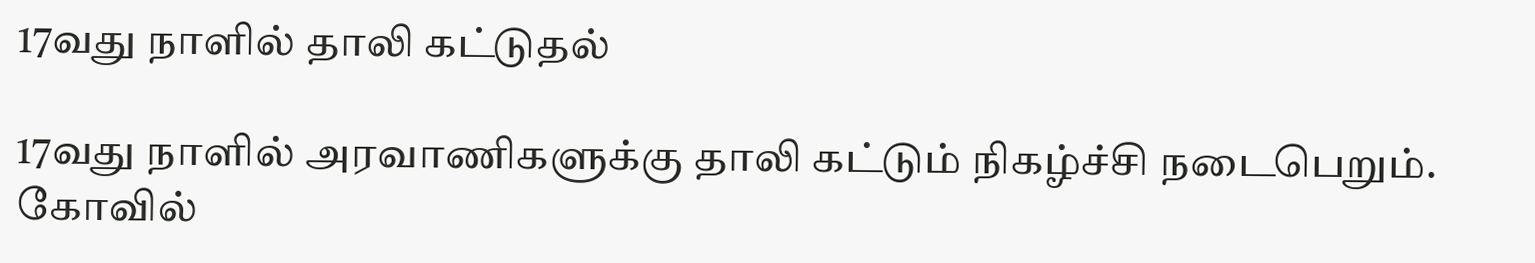17வது நாளில் தாலி கட்டுதல்

17வது நாளில் அரவாணிகளுக்கு தாலி கட்டும் நிகழ்ச்சி நடைபெறும். கோவில்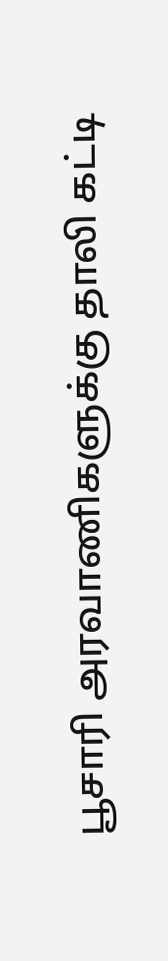பூசாரி அரவாணிகளுக்கு தாலி கட்டி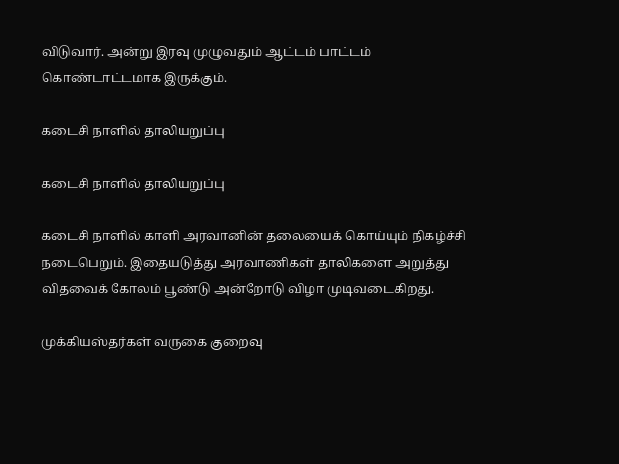விடுவார். அன்று இரவு முழுவதும் ஆட்டம் பாட்டம் கொண்டாட்டமாக இருக்கும்.

கடைசி நாளில் தாலியறுப்பு

கடைசி நாளில் தாலியறுப்பு

கடைசி நாளில் காளி அரவானின் தலையைக் கொய்யும் நிகழ்ச்சி நடைபெறும். இதையடுத்து அரவாணிகள் தாலிகளை அறுத்து விதவைக் கோலம் பூண்டு அன்றோடு விழா முடிவடைகிறது.

முக்கியஸ்தர்கள் வருகை குறைவு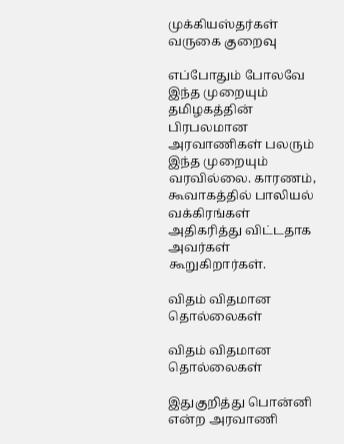முக்கியஸ்தர்கள் வருகை குறைவு

எப்போதும் போலவே இந்த முறையும் தமிழகத்தின் பிரபலமான அரவாணிகள் பலரும் இந்த முறையும் வரவில்லை. காரணம், கூவாகத்தில் பாலியல் வக்கிரங்கள் அதிகரித்து விட்டதாக அவர்கள் கூறுகிறார்கள்.

விதம் விதமான தொல்லைகள்

விதம் விதமான தொல்லைகள்

இதுகுறித்து பொன்னி என்ற அரவாணி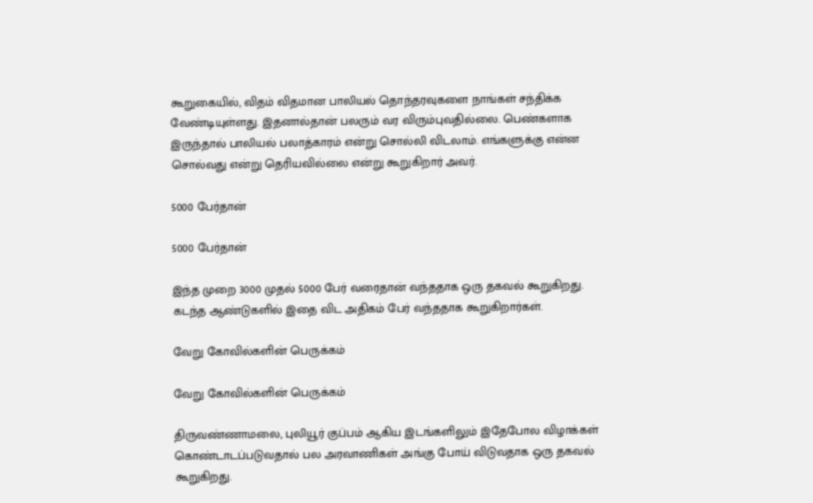கூறுகையில், விதம் விதமான பாலியல் தொந்தரவுகளை நாங்கள் சந்திக்க வேண்டியுள்ளது. இதனால்தான் பலரும் வர விரும்புவதில்லை. பெண்களாக இருந்தால் பாலியல் பலாத்காரம் என்று சொல்லி விடலாம். எங்களுக்கு என்ன சொல்வது என்று தெரியவில்லை என்று கூறுகிறார் அவர்.

5000 பேர்தான்

5000 பேர்தான்

இந்த முறை 3000 முதல் 5000 பேர் வரைதான் வந்ததாக ஒரு தகவல் கூறுகிறது. கடந்த ஆண்டுகளில் இதை விட அதிகம் பேர் வந்ததாக கூறுகிறார்கள்.

வேறு கோவில்களின் பெருக்கம்

வேறு கோவில்களின் பெருக்கம்

திருவண்ணாமலை, புலியூர் குப்பம் ஆகிய இடங்களிலும் இதேபோல விழாக்கள் கொண்டாடப்படுவதால் பல அரவாணிகள் அங்கு போய் விடுவதாக ஒரு தகவல் கூறுகிறது.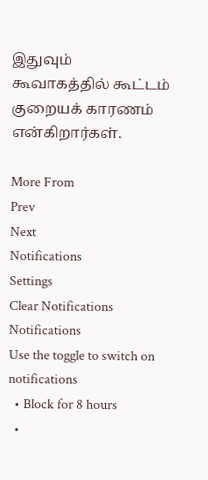இதுவும் கூவாகத்தில் கூட்டம் குறையக் காரணம் என்கிறார்கள்.

More From
Prev
Next
Notifications
Settings
Clear Notifications
Notifications
Use the toggle to switch on notifications
  • Block for 8 hours
  •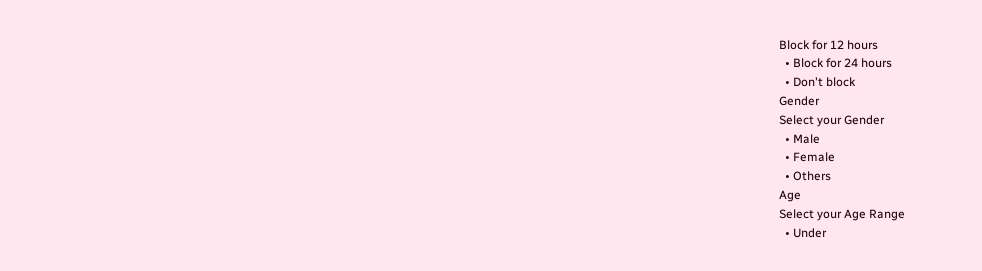Block for 12 hours
  • Block for 24 hours
  • Don't block
Gender
Select your Gender
  • Male
  • Female
  • Others
Age
Select your Age Range
  • Under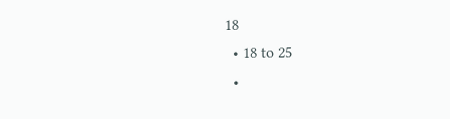18
  • 18 to 25
  •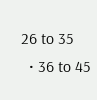26 to 35
  • 36 to 45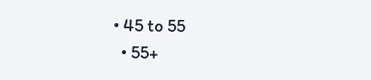• 45 to 55
  • 55+